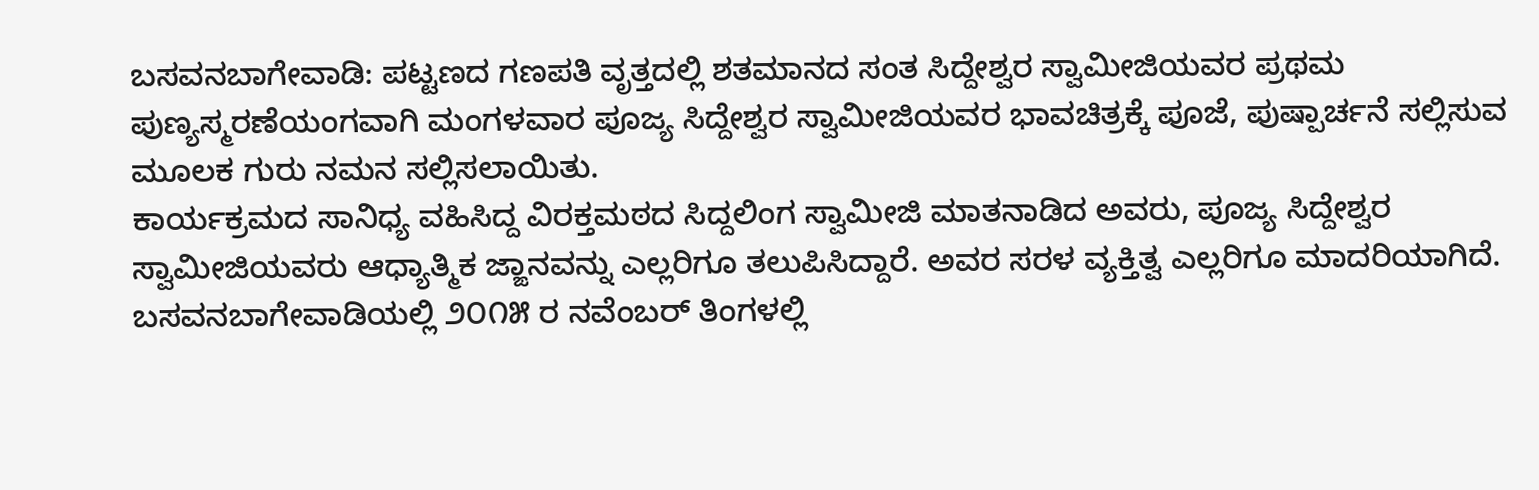ಬಸವನಬಾಗೇವಾಡಿ: ಪಟ್ಟಣದ ಗಣಪತಿ ವೃತ್ತದಲ್ಲಿ ಶತಮಾನದ ಸಂತ ಸಿದ್ದೇಶ್ವರ ಸ್ವಾಮೀಜಿಯವರ ಪ್ರಥಮ ಪುಣ್ಯಸ್ಮರಣೆಯಂಗವಾಗಿ ಮಂಗಳವಾರ ಪೂಜ್ಯ ಸಿದ್ದೇಶ್ವರ ಸ್ವಾಮೀಜಿಯವರ ಭಾವಚಿತ್ರಕ್ಕೆ ಪೂಜೆ, ಪುಷ್ಪಾರ್ಚನೆ ಸಲ್ಲಿಸುವ ಮೂಲಕ ಗುರು ನಮನ ಸಲ್ಲಿಸಲಾಯಿತು.
ಕಾರ್ಯಕ್ರಮದ ಸಾನಿಧ್ಯ ವಹಿಸಿದ್ದ ವಿರಕ್ತಮಠದ ಸಿದ್ದಲಿಂಗ ಸ್ವಾಮೀಜಿ ಮಾತನಾಡಿದ ಅವರು, ಪೂಜ್ಯ ಸಿದ್ದೇಶ್ವರ ಸ್ವಾಮೀಜಿಯವರು ಆಧ್ಯಾತ್ಮಿಕ ಜ್ಙಾನವನ್ನು ಎಲ್ಲರಿಗೂ ತಲುಪಿಸಿದ್ದಾರೆ. ಅವರ ಸರಳ ವ್ಯಕ್ತಿತ್ವ ಎಲ್ಲರಿಗೂ ಮಾದರಿಯಾಗಿದೆ. ಬಸವನಬಾಗೇವಾಡಿಯಲ್ಲಿ ೨೦೧೫ ರ ನವೆಂಬರ್ ತಿಂಗಳಲ್ಲಿ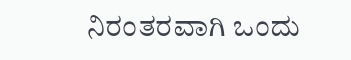ನಿರಂತರವಾಗಿ ಒಂದು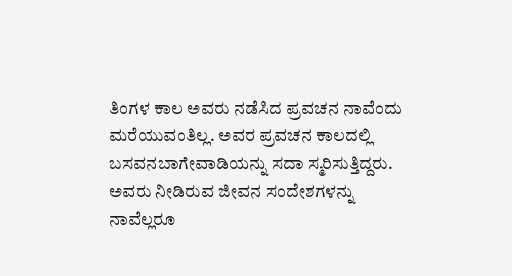ತಿಂಗಳ ಕಾಲ ಅವರು ನಡೆಸಿದ ಪ್ರವಚನ ನಾವೆಂದು ಮರೆಯುವಂತಿಲ್ಲ. ಅವರ ಪ್ರವಚನ ಕಾಲದಲ್ಲಿ ಬಸವನಬಾಗೇವಾಡಿಯನ್ನು ಸದಾ ಸ್ಮರಿಸುತ್ತಿದ್ದರು. ಅವರು ನೀಡಿರುವ ಜೀವನ ಸಂದೇಶಗಳನ್ನು ನಾವೆಲ್ಲರೂ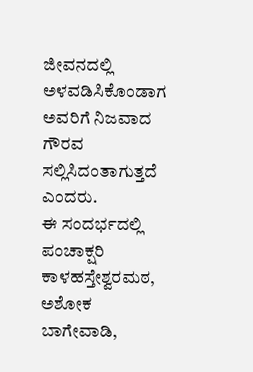ಜೀವನದಲ್ಲಿ ಅಳವಡಿಸಿಕೊಂಡಾಗ ಅವರಿಗೆ ನಿಜವಾದ ಗೌರವ ಸಲ್ಲಿಸಿದಂತಾಗುತ್ತದೆ ಎಂದರು.
ಈ ಸಂದರ್ಭದಲ್ಲಿ ಪಂಚಾಕ್ಷರಿ ಕಾಳಹಸ್ತೇಶ್ವರಮಠ, ಅಶೋಕ ಬಾಗೇವಾಡಿ,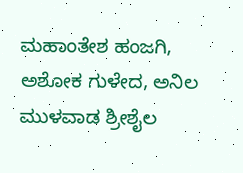ಮಹಾಂತೇಶ ಹಂಜಗಿ, ಅಶೋಕ ಗುಳೇದ, ಅನಿಲ ಮುಳವಾಡ ಶ್ರೀಶೈಲ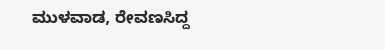ಮುಳವಾಡ, ರೇವಣಸಿದ್ದ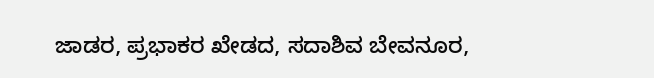ಜಾಡರ, ಪ್ರಭಾಕರ ಖೇಡದ, ಸದಾಶಿವ ಬೇವನೂರ,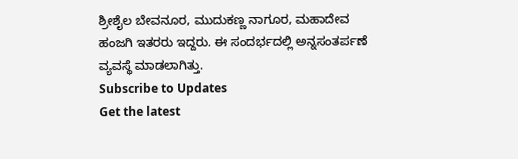ಶ್ರೀಶೈಲ ಬೇವನೂರ, ಮುದುಕಣ್ಣ ನಾಗೂರ, ಮಹಾದೇವ ಹಂಜಗಿ ಇತರರು ಇದ್ದರು. ಈ ಸಂದರ್ಭದಲ್ಲಿ ಅನ್ನಸಂತರ್ಪಣೆ ವ್ಯವಸ್ಥೆ ಮಾಡಲಾಗಿತ್ತು.
Subscribe to Updates
Get the latest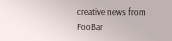creative news from FooBar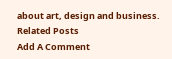about art, design and business.
Related Posts
Add A Comment